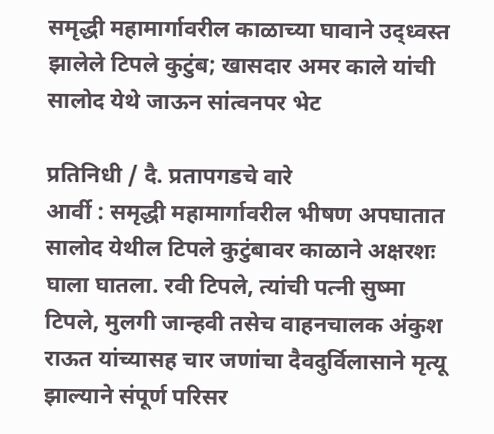समृद्धी महामार्गावरील काळाच्या घावाने उद्ध्वस्त झालेले टिपले कुटुंब; खासदार अमर काले यांची सालोद येथे जाऊन सांत्वनपर भेट

प्रतिनिधी / दै. प्रतापगडचे वारे
आर्वी : समृद्धी महामार्गावरील भीषण अपघातात सालोद येथील टिपले कुटुंबावर काळाने अक्षरशः घाला घातला. रवी टिपले, त्यांची पत्नी सुष्मा टिपले, मुलगी जान्हवी तसेच वाहनचालक अंकुश राऊत यांच्यासह चार जणांचा दैवदुर्विलासाने मृत्यू झाल्याने संपूर्ण परिसर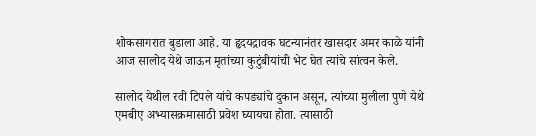शोकसागरात बुडाला आहे. या हृदयद्रावक घटन्यानंतर खासदार अमर काळे यांनी आज सालोद येथे जाऊन मृतांच्या कुटुंबीयांची भेट घेत त्यांचे सांत्वन केले.

सालोद येथील रवी टिपले यांचे कपड्यांचे दुकान असून, त्यांच्या मुलीला पुणे येथे एमबीए अभ्यासक्रमासाठी प्रवेश घ्यायचा होता. त्यासाठी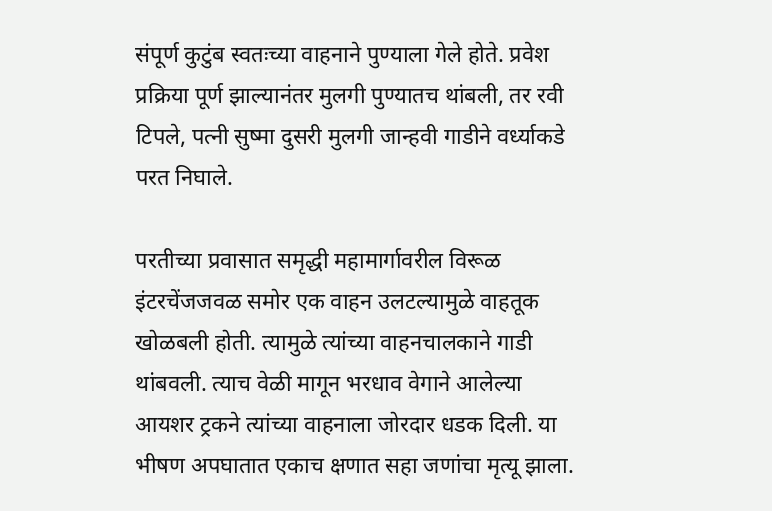संपूर्ण कुटुंब स्वतःच्या वाहनाने पुण्याला गेले होते. प्रवेश प्रक्रिया पूर्ण झाल्यानंतर मुलगी पुण्यातच थांबली, तर रवी टिपले, पत्नी सुष्मा दुसरी मुलगी जान्हवी गाडीने वर्ध्याकडे परत निघाले.

परतीच्या प्रवासात समृद्धी महामार्गावरील विरूळ इंटरचेंजजवळ समोर एक वाहन उलटल्यामुळे वाहतूक खोळबली होती. त्यामुळे त्यांच्या वाहनचालकाने गाडी थांबवली. त्याच वेळी मागून भरधाव वेगाने आलेल्या आयशर ट्रकने त्यांच्या वाहनाला जोरदार धडक दिली. या भीषण अपघातात एकाच क्षणात सहा जणांचा मृत्यू झाला.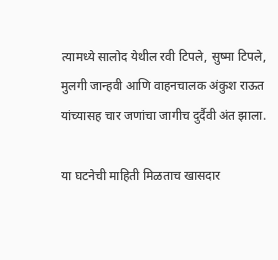त्यामध्ये सालोद येथील रवी टिपले, सुष्मा टिपले, मुलगी जान्हवी आणि वाहनचालक अंकुश राऊत यांच्यासह चार जणांचा जागीच दुर्दैवी अंत झाला.

या घटनेची माहिती मिळताच खासदार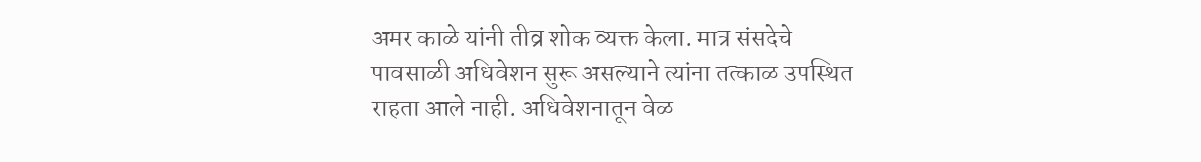अमर काळे यांनी तीव्र शोक व्यक्त केला. मात्र संसदेचे पावसाळी अधिवेशन सुरू असल्याने त्यांना तत्काळ उपस्थित राहता आले नाही. अधिवेशनातून वेळ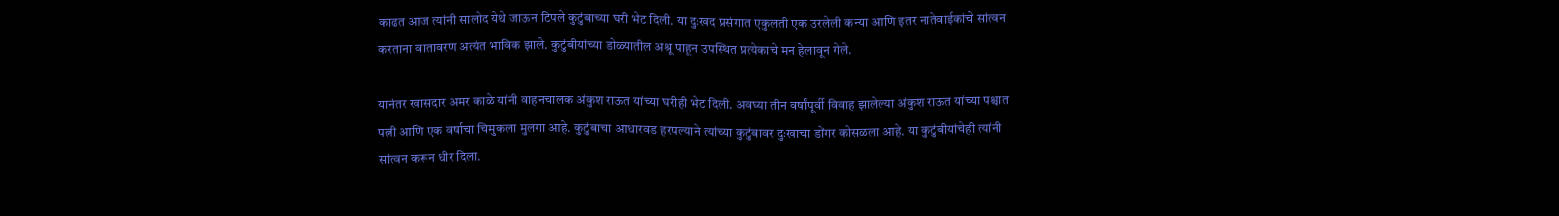काढत आज त्यांनी सालोद येथे जाऊन टिपले कुटुंबाच्या घरी भेट दिली. या दुःखद प्रसंगात एकुलती एक उरलेली कन्या आणि इतर नातेवाईकांचे सांत्वन करताना वातावरण अत्यंत भाविक झाले. कुटुंबीयांच्या डोळ्यातील अश्रू पाहून उपस्थित प्रत्येकाचे मन हेलावून गेले.

यानंतर खासदार अमर काळे यांनी वाहनचालक अंकुश राऊत यांच्या घरीही भेट दिली. अवघ्या तीन वर्षांपूर्वी विवाह झालेल्या अंकुश राऊत यांच्या पश्चात पत्नी आणि एक वर्षाचा चिमुकला मुलगा आहे. कुटुंबाचा आधारवड हरपल्याने त्यांच्या कुटुंबावर दुःखाचा डोंगर कोसळला आहे. या कुटुंबीयांचेही त्यांनी सांत्वन करून धीर दिला.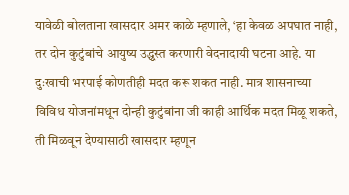यावेळी बोलताना खासदार अमर काळे म्हणाले, ‘हा केवळ अपघात नाही, तर दोन कुटुंबांचे आयुष्य उद्ध्वस्त करणारी वेदनादायी घटना आहे. या दुःखाची भरपाई कोणतीही मदत करू शकत नाही. मात्र शासनाच्या विविध योजनांमधून दोन्ही कुटुंबांना जी काही आर्थिक मदत मिळू शकते, ती मिळवून देण्यासाठी खासदार म्हणून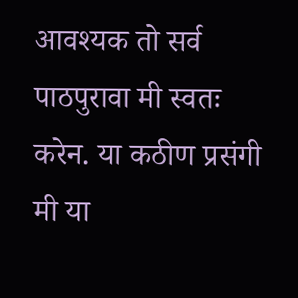आवश्यक तो सर्व पाठपुरावा मी स्वतः करेन. या कठीण प्रसंगी मी या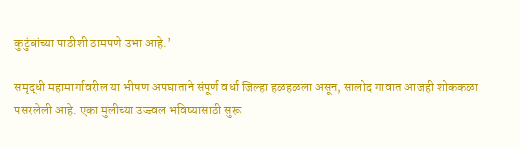कुटुंबांच्या पाठीशी ठामपणे उभा आहे.’

समृद्धी महामार्गावरील या भीषण अपघाताने संपूर्ण वर्धा जिल्हा हळहळला असून, सालोद गावात आजही शोककळा पसरलेली आहे. एका मुलीच्या उज्ज्वल भविष्यासाठी सुरू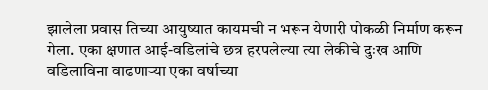झालेला प्रवास तिच्या आयुष्यात कायमची न भरून येणारी पोकळी निर्माण करून गेला. एका क्षणात आई-वडिलांचे छत्र हरपलेल्या त्या लेकीचे दुःख आणि वडिलाविना वाढणाऱ्या एका वर्षाच्या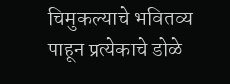चिमुकल्याचे भवितव्य पाहून प्रत्येकाचे डोळे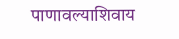पाणावल्याशिवाय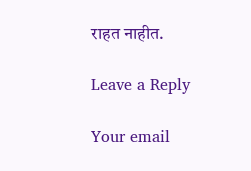राहत नाहीत.

Leave a Reply

Your email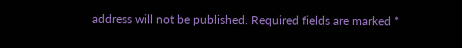address will not be published. Required fields are marked *